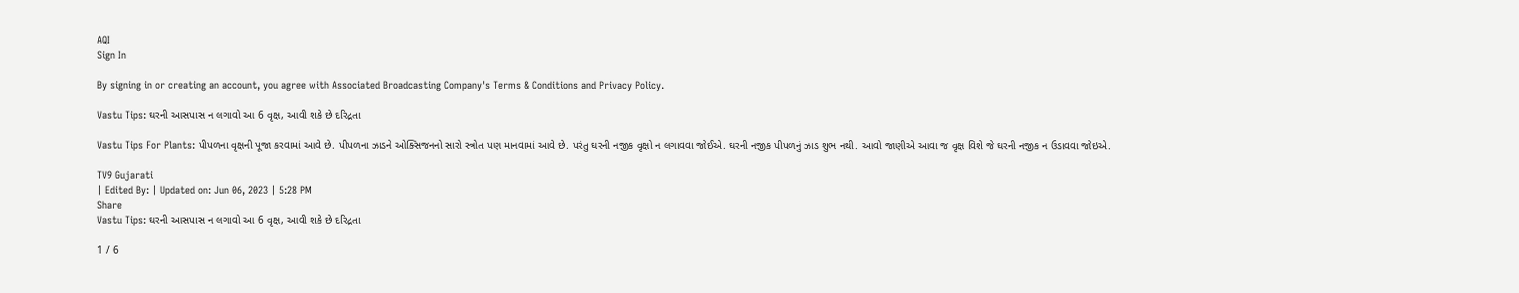AQI
Sign In

By signing in or creating an account, you agree with Associated Broadcasting Company's Terms & Conditions and Privacy Policy.

Vastu Tips: ઘરની આસપાસ ન લગાવો આ 6 વૃક્ષ, આવી શકે છે દરિદ્રતા

Vastu Tips For Plants: પીપળના વૃક્ષની પૂજા કરવામાં આવે છે. પીપળના ઝાડને ઓક્સિજનનો સારો સ્ત્રોત પણ માનવામાં આવે છે. પરંતુ ઘરની નજીક વૃક્ષો ન લગાવવા જોઈએ. ઘરની નજીક પીપળનું ઝાડ શુભ નથી. આવો જાણીએ આવા જ વૃક્ષ વિશે જે ઘરની નજીક ન ઉડાવવા જોઇએ.

TV9 Gujarati
| Edited By: | Updated on: Jun 06, 2023 | 5:28 PM
Share
Vastu Tips: ઘરની આસપાસ ન લગાવો આ 6 વૃક્ષ, આવી શકે છે દરિદ્રતા

1 / 6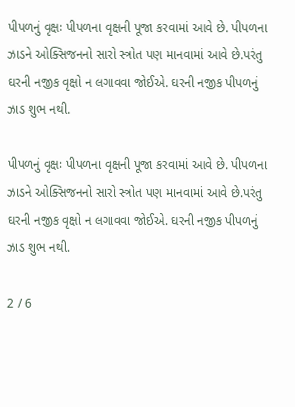પીપળનું વૃક્ષઃ પીપળના વૃક્ષની પૂજા કરવામાં આવે છે. પીપળના ઝાડને ઓક્સિજનનો સારો સ્ત્રોત પણ માનવામાં આવે છે.પરંતુ ઘરની નજીક વૃક્ષો ન લગાવવા જોઈએ. ઘરની નજીક પીપળનું ઝાડ શુભ નથી.

પીપળનું વૃક્ષઃ પીપળના વૃક્ષની પૂજા કરવામાં આવે છે. પીપળના ઝાડને ઓક્સિજનનો સારો સ્ત્રોત પણ માનવામાં આવે છે.પરંતુ ઘરની નજીક વૃક્ષો ન લગાવવા જોઈએ. ઘરની નજીક પીપળનું ઝાડ શુભ નથી.

2 / 6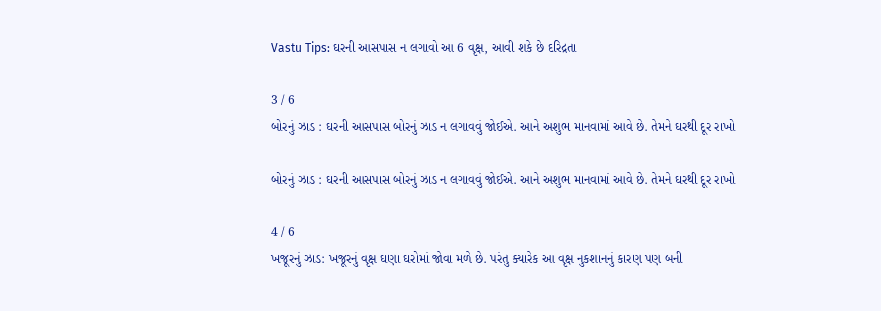Vastu Tips: ઘરની આસપાસ ન લગાવો આ 6 વૃક્ષ, આવી શકે છે દરિદ્રતા

3 / 6
બોરનું ઝાડ : ઘરની આસપાસ બોરનું ઝાડ ન લગાવવું જોઈએ. આને અશુભ માનવામાં આવે છે. તેમને ઘરથી દૂર રાખો

બોરનું ઝાડ : ઘરની આસપાસ બોરનું ઝાડ ન લગાવવું જોઈએ. આને અશુભ માનવામાં આવે છે. તેમને ઘરથી દૂર રાખો

4 / 6
ખજૂરનું ઝાડ: ખજૂરનું વૃક્ષ ઘણા ઘરોમાં જોવા મળે છે. પરંતુ ક્યારેક આ વૃક્ષ નુકશાનનું કારણ પણ બની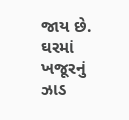જાય છે. ઘરમાં ખજૂરનું ઝાડ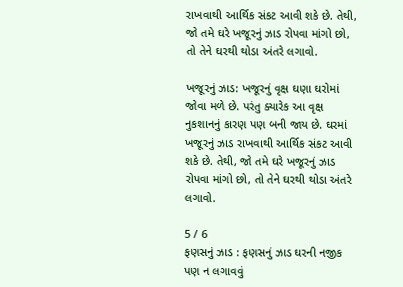રાખવાથી આર્થિક સંકટ આવી શકે છે. તેથી, જો તમે ઘરે ખજૂરનું ઝાડ રોપવા માંગો છો, તો તેને ઘરથી થોડા અંતરે લગાવો.

ખજૂરનું ઝાડ: ખજૂરનું વૃક્ષ ઘણા ઘરોમાં જોવા મળે છે. પરંતુ ક્યારેક આ વૃક્ષ નુકશાનનું કારણ પણ બની જાય છે. ઘરમાં ખજૂરનું ઝાડ રાખવાથી આર્થિક સંકટ આવી શકે છે. તેથી, જો તમે ઘરે ખજૂરનું ઝાડ રોપવા માંગો છો, તો તેને ઘરથી થોડા અંતરે લગાવો.

5 / 6
ફણસનું ઝાડ : ફણસનું ઝાડ ઘરની નજીક પણ ન લગાવવું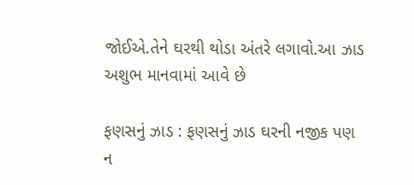જોઈએ.તેને ઘરથી થોડા અંતરે લગાવો.આ ઝાડ અશુભ માનવામાં આવે છે

ફણસનું ઝાડ : ફણસનું ઝાડ ઘરની નજીક પણ ન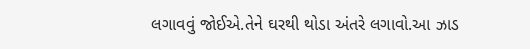લગાવવું જોઈએ.તેને ઘરથી થોડા અંતરે લગાવો.આ ઝાડ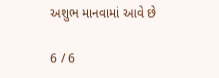અશુભ માનવામાં આવે છે

6 / 6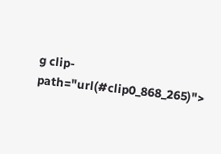g clip-path="url(#clip0_868_265)">